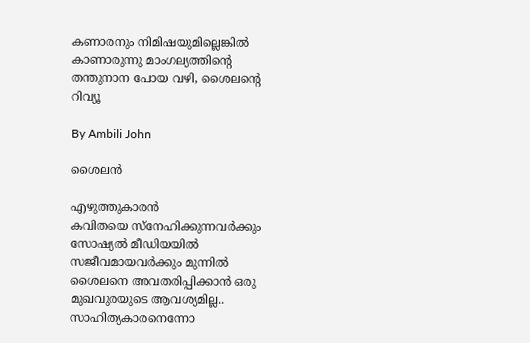കണാരനും നിമിഷയുമില്ലെങ്കിൽ കാണാരുന്നു മാംഗല്യത്തിന്റെ തന്തുനാന പോയ വഴി, ശൈലന്റെ റിവ്യൂ

By Ambili John

ശൈലൻ

എഴുത്തുകാരന്‍
കവിതയെ സ്നേഹിക്കുന്നവർക്കും സോഷ്യൽ മീഡിയയിൽ സജീവമായവർക്കും മുന്നിൽ ശൈലനെ അവതരിപ്പിക്കാൻ ഒരു മുഖവുരയുടെ ആവശ്യമില്ല.. സാഹിത്യകാരനെന്നോ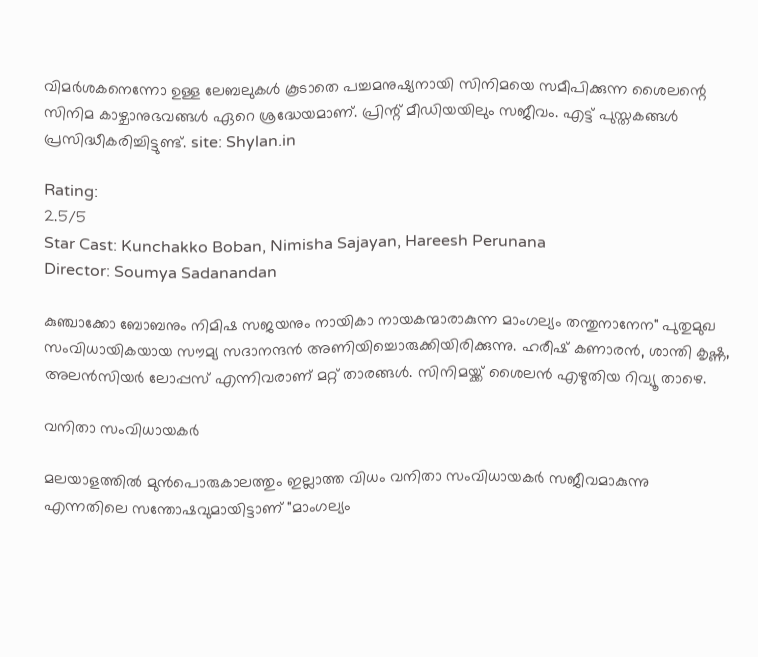വിമർശകനെന്നോ ഉള്ള ലേബലുകൾ കൂടാതെ പച്ചമനുഷ്യനായി സിനിമയെ സമീപിക്കുന്ന ശൈലന്റെ സിനിമ കാഴ്ചാനുഭവങ്ങൾ ഏറെ ശ്രദ്ധേയമാണ്. പ്രിന്റ് മീഡിയയിലും സജീവം. എട്ട് പുസ്തകങ്ങൾ പ്രസിദ്ധീകരിച്ചിട്ടുണ്ട്. site: Shylan.in

Rating:
2.5/5
Star Cast: Kunchakko Boban, Nimisha Sajayan, Hareesh Perunana
Director: Soumya Sadanandan

കുഞ്ചാക്കോ ബോബനും നിമിഷ സജയനും നായികാ നായകന്മാരാകുന്ന മാംഗല്യം തന്തുനാനേന" പുതുമുഖ സംവിധായികയായ സൗമ്യ സദാനന്ദൻ അണിയിച്ചൊരുക്കിയിരിക്കുന്നു. ഹരീഷ് കണാരൻ, ശാന്തി കൃഷ്ണ, അലൻസിയർ ലോപ്പസ് എന്നിവരാണ് മറ്റ് താരങ്ങൾ. സിനിമയ്ക്ക് ശൈലൻ എഴുതിയ റിവ്യൂ താഴെ.

വനിതാ സംവിധായകർ

മലയാളത്തിൽ മുൻപൊരുകാലത്തും ഇല്ലാത്ത വിധം വനിതാ സംവിധായകർ സജീവമാകുന്നു എന്നതിലെ സന്തോഷവുമായിട്ടാണ് "മാംഗല്യം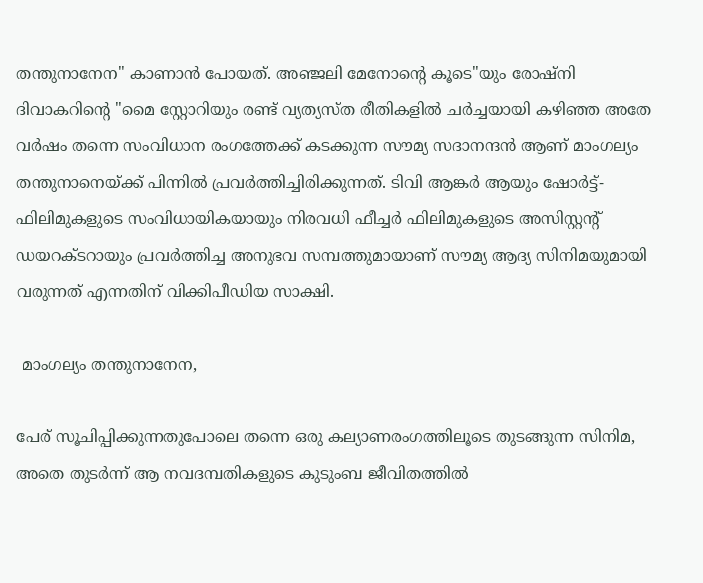തന്തുനാനേന" കാണാൻ പോയത്. അഞ്ജലി മേനോന്റെ കൂടെ"യും രോഷ്നി ദിവാകറിന്റെ "മൈ സ്റ്റോറിയും രണ്ട് വ്യത്യസ്ത രീതികളിൽ ചർച്ചയായി കഴിഞ്ഞ അതേ വർഷം തന്നെ സംവിധാന രംഗത്തേക്ക് കടക്കുന്ന സൗമ്യ സദാനന്ദൻ ആണ് മാംഗല്യം തന്തുനാനെയ്ക്ക് പിന്നിൽ പ്രവർത്തിച്ചിരിക്കുന്നത്. ടിവി ആങ്കർ ആയും ഷോർട്ട്-ഫിലിമുകളുടെ സംവിധായികയായും നിരവധി ഫീച്ചർ ഫിലിമുകളുടെ അസിസ്റ്റന്റ് ഡയറക്ടറായും പ്രവർത്തിച്ച അനുഭവ സമ്പത്തുമായാണ് സൗമ്യ ആദ്യ സിനിമയുമായി വരുന്നത് എന്നതിന് വിക്കിപീഡിയ സാക്ഷി.

 മാംഗല്യം തന്തുനാനേന,

പേര് സൂചിപ്പിക്കുന്നതുപോലെ തന്നെ ഒരു കല്യാണരംഗത്തിലൂടെ തുടങ്ങുന്ന സിനിമ, അതെ തുടർന്ന് ആ നവദമ്പതികളുടെ കുടുംബ ജീവിതത്തിൽ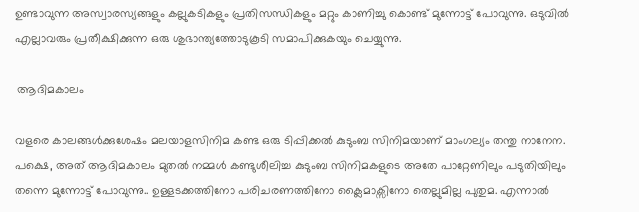ഉണ്ടാവുന്ന അസ്വാരസ്യങ്ങളും കല്ലുകടികളും പ്രതിസന്ധികളും മറ്റും കാണിച്ചു കൊണ്ട് മുന്നോട്ട് പോവുന്നു. ഒടുവിൽ എല്ലാവരും പ്രതീക്ഷിക്കുന്ന ഒരു ശുഭാന്ത്യത്തോടുകൂടി സമാപിക്കുകയും ചെയ്യുന്നു.

 ആദിമകാലം

വളരെ കാലങ്ങൾക്കുശേഷം മലയാളസിനിമ കണ്ട ഒരു ടിപ്പിക്കൽ കുടുംബ സിനിമയാണ് മാംഗല്യം തന്തു നാനേന. പക്ഷെ, അത് ആദിമകാലം മുതൽ നമ്മൾ കണ്ടുശീലിച്ച കുടുംബ സിനിമകളുടെ അതേ പാറ്റേണിലും പടുതിയിലും തന്നെ മുന്നോട്ട് പോവുന്നു.. ഉള്ളടക്കത്തിനോ പരിചരണത്തിനോ ക്ലൈമാക്സിനോ തെല്ലുമില്ല പുതുമ. എന്നാൽ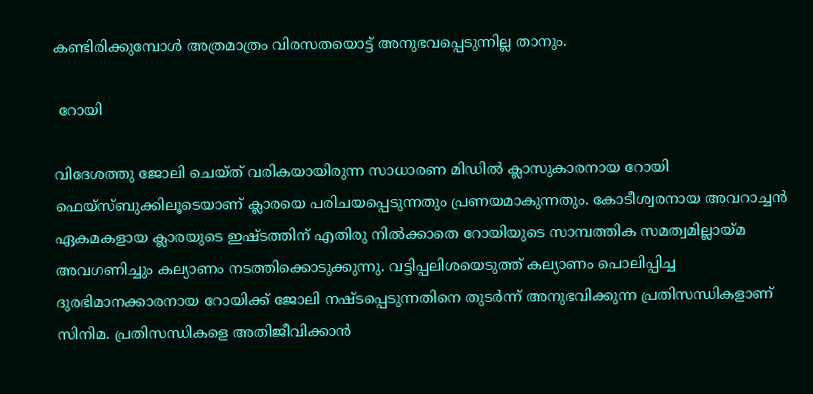കണ്ടിരിക്കുമ്പോൾ അത്രമാത്രം വിരസതയൊട്ട് അനുഭവപ്പെടുന്നില്ല താനും.

 റോയി

വിദേശത്തു ജോലി ചെയ്ത് വരികയായിരുന്ന സാധാരണ മിഡിൽ ക്ലാസുകാരനായ റോയി ഫെയ്സ്ബുക്കിലൂടെയാണ് ക്ലാരയെ പരിചയപ്പെടുന്നതും പ്രണയമാകുന്നതും. കോടീശ്വരനായ അവറാച്ചൻ ഏകമകളായ ക്ലാരയുടെ ഇഷ്ടത്തിന് എതിരു നിൽക്കാതെ റോയിയുടെ സാമ്പത്തിക സമത്വമില്ലായ്മ അവഗണിച്ചും കല്യാണം നടത്തിക്കൊടുക്കുന്നു. വട്ടിപ്പലിശയെടുത്ത് കല്യാണം പൊലിപ്പിച്ച ദുരഭിമാനക്കാരനായ റോയിക്ക് ജോലി നഷ്ടപ്പെടുന്നതിനെ തുടർന്ന് അനുഭവിക്കുന്ന പ്രതിസന്ധികളാണ് സിനിമ. പ്രതിസന്ധികളെ അതിജീവിക്കാൻ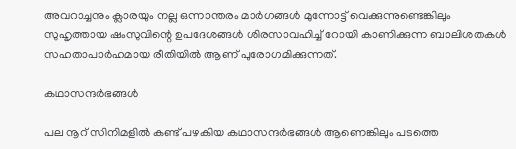അവറാച്ചനും ക്ലാരയും നല്ല ഒന്നാന്തരം മാർഗങ്ങൾ മുന്നോട്ട് വെക്കുന്നുണ്ടെങ്കിലും സുഹൃത്തായ ഷംസുവിന്റെ ഉപദേശങ്ങൾ ശിരസാവഹിച്ച് റോയി കാണിക്കുന്ന ബാലിശതകൾ സഹതാപാർഹമായ രീതിയിൽ ആണ് പുരോഗമിക്കുന്നത്.

കഥാസന്ദർഭങ്ങൾ

പല നൂറ് സിനിമളിൽ കണ്ട് പഴകിയ കഥാസന്ദർഭങ്ങൾ ആണെങ്കിലും പടത്തെ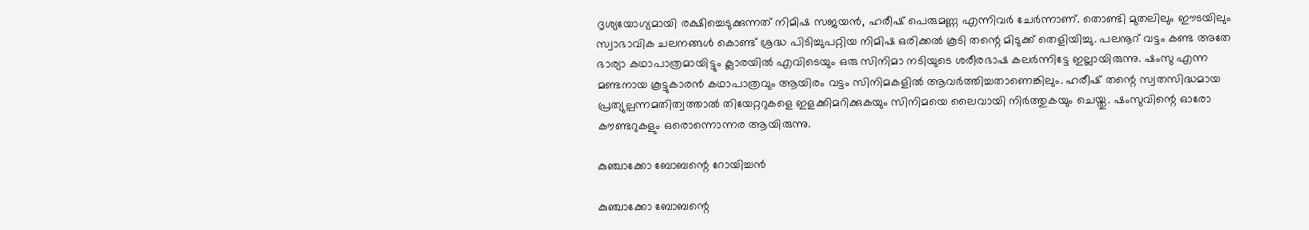ദൃശ്യയോഗ്യമായി രക്ഷിച്ചെടുക്കുന്നത് നിമിഷ സജയൻ, ഹരീഷ് പെരുമണ്ണ എന്നിവർ ചേർന്നാണ്. തൊണ്ടി മുതലിലും ഈടയിലും സ്വാഭാവിക ചലനങ്ങൾ കൊണ്ട് ശ്രദ്ധ പിടിച്ചുപറ്റിയ നിമിഷ ഒരിക്കൽ കൂടി തന്റെ മിടുക്ക് തെളിയിച്ചു. പലനൂറ് വട്ടം കണ്ട അതേ ഭാര്യാ കഥാപാത്രമായിട്ടും ക്ലാരയിൽ എവിടെയും ഒരു സിനിമാ നടിയുടെ ശരീരഭാഷ കലർന്നിട്ടേ ഇല്ലായിരുന്നു. ഷംസു എന്ന മണ്ടനായ കൂട്ടുകാരൻ കഥാപാത്രവും ആയിരം വട്ടം സിനിമകളിൽ ആവർത്തിച്ചതാണെങ്കിലും. ഹരീഷ് തന്റെ സ്വതസിദ്ധമായ പ്രത്യുല്പന്നമതിത്വത്താൽ തിയേറ്ററുകളെ ഇളക്കിമറിക്കുകയും സിനിമയെ ലൈവായി നിർത്തുകയും ചെയ്തു. ഷംസുവിന്റെ ഓരോ കൗണ്ടറുകളും ഒരൊന്നൊന്നര ആയിരുന്നു.

കുഞ്ചാക്കോ ബോബന്റെ റോയിച്ചൻ

കുഞ്ചാക്കോ ബോബന്റെ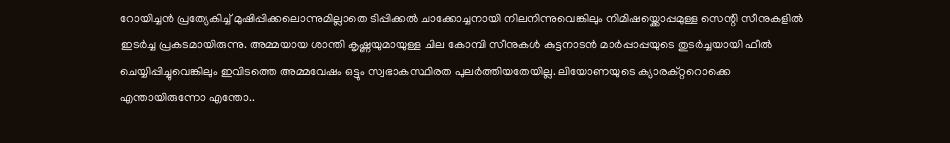റോയിച്ചൻ പ്രത്യേകിച്ച് മുഷിപ്പിക്കലൊന്നുമില്ലാതെ ടിപ്പിക്കൽ ചാക്കോച്ചനായി നിലനിന്നുവെങ്കിലും നിമിഷയ്ക്കൊപ്പമുള്ള സെന്റി സീനുകളിൽ ഇടർച്ച പ്രകടമായിരുന്നു. അമ്മയായ ശാന്തി കൃഷ്ണയുമായുള്ള ചില കോമ്പി സീനുകൾ കുട്ടനാടൻ മാർപ്പാപ്പയുടെ തുടർച്ചയായി ഫീൽ ചെയ്യിപ്പിച്ചുവെങ്കിലും ഇവിടത്തെ അമ്മവേഷം ഒട്ടും സ്വഭാകസ്ഥിരത പുലർത്തിയതേയില്ല. ലിയോണയുടെ ക്യാരക്റ്ററൊക്കെ എന്തായിരുന്നോ എന്തോ..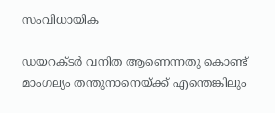സംവിധായിക

ഡയറക്ടർ വനിത ആണെന്നതു കൊണ്ട് മാംഗല്യം തന്തുനാനെയ്ക്ക് എന്തെങ്കിലും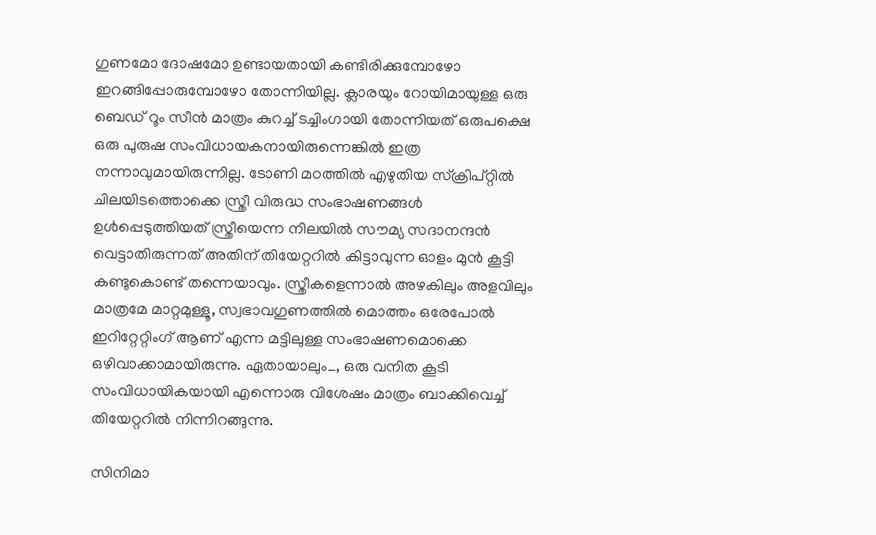ഗുണമോ ദോഷമോ ഉണ്ടായതായി കണ്ടിരിക്കുമ്പോഴോ ഇറങ്ങിപ്പോരുമ്പോഴോ തോന്നിയില്ല. ക്ലാരയും റോയിമായുള്ള ഒരു ബെഡ് റൂം സീൻ മാത്രം കുറച്ച് ടച്ചിംഗായി തോന്നിയത് ഒരുപക്ഷെ ഒരു പുരുഷ സംവിധായകനായിരുന്നെങ്കിൽ ഇത്ര നന്നാവുമായിരുന്നില്ല. ടോണി മഠത്തിൽ എഴുതിയ സ്ക്രിപ്റ്റിൽ ചിലയിടത്തൊക്കെ സ്ത്രീ വിരുദ്ധ സംഭാഷണങ്ങൾ ഉൾപ്പെടുത്തിയത് സ്ത്രീയെന്ന നിലയിൽ സൗമ്യ സദാനന്ദൻ വെട്ടാതിരുന്നത് അതിന് തിയേറ്ററിൽ കിട്ടാവുന്ന ഓളം മുൻ കൂട്ടി കണ്ടുകൊണ്ട് തന്നെയാവും. സ്ത്രീകളെന്നാൽ അഴകിലും അളവിലും മാത്രമേ മാറ്റമുള്ളൂ, സ്വഭാവഗുണത്തിൽ മൊത്തം ഒരേപോൽ ഇറിറ്റേറ്റിംഗ് ആണ് എന്ന മട്ടിലുള്ള സംഭാഷണമൊക്കെ ഒഴിവാക്കാമായിരുന്നു. ഏതായാലും_, ഒരു വനിത കൂടി സംവിധായികയായി എന്നൊരു വിശേഷം മാത്രം ബാക്കിവെച്ച് തിയേറ്ററിൽ നിന്നിറങ്ങുന്നു.

സിനിമാ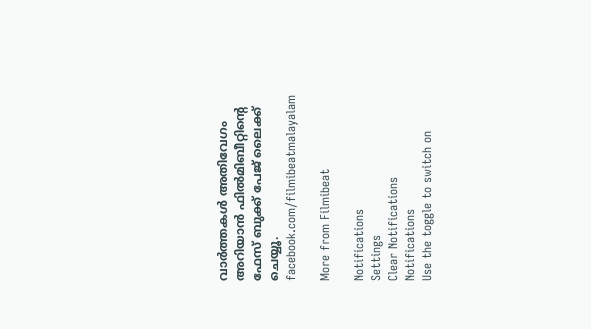വാര്‍ത്തകള്‍ അതിവേഗം അറിയാന്‍ ഫില്‍മിബീറ്റിന്‍റെ ഫേസ് ബുക്ക് പേജ് ലൈക്ക് ചെയ്യൂ. facebook.com/filmibeatmalayalam

More from Filmibeat

Notifications
Settings
Clear Notifications
Notifications
Use the toggle to switch on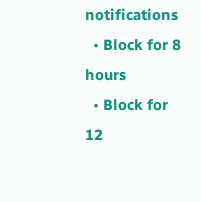notifications
  • Block for 8 hours
  • Block for 12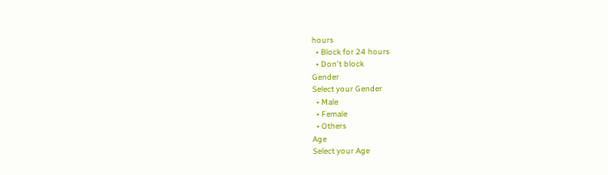hours
  • Block for 24 hours
  • Don't block
Gender
Select your Gender
  • Male
  • Female
  • Others
Age
Select your Age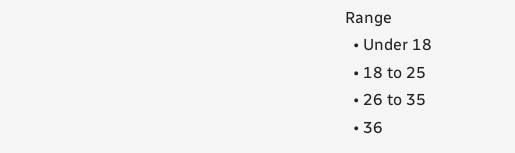Range
  • Under 18
  • 18 to 25
  • 26 to 35
  • 36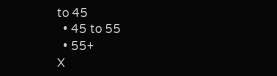to 45
  • 45 to 55
  • 55+
X